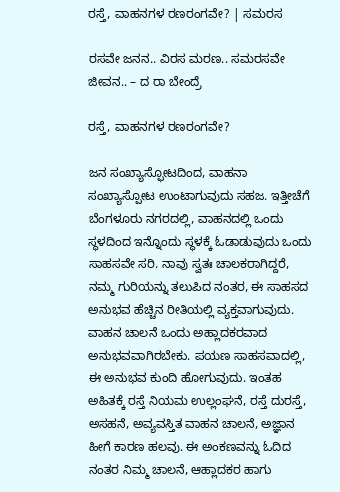ರಸ್ತೆ, ವಾಹನಗಳ ರಣರಂಗವೇ? | ಸಮರಸ

ರಸವೇ ಜನನ.. ವಿರಸ ಮರಣ.. ಸಮರಸವೇ ಜೀವನ.. – ದ ರಾ ಬೇಂದ್ರೆ

ರಸ್ತೆ, ವಾಹನಗಳ ರಣರಂಗವೇ?

ಜನ ಸಂಖ್ಯಾಸ್ಫೋಟದಿಂದ, ವಾಹನಾ ಸಂಖ್ಯಾಸ್ಪೋಟ ಉಂಟಾಗುವುದು ಸಹಜ. ಇತ್ತೀಚೆಗೆ ಬೆಂಗಳೂರು ನಗರದಲ್ಲಿ, ವಾಹನದಲ್ಲಿ ಒಂದು ಸ್ಥಳದಿಂದ ಇನ್ನೊಂದು ಸ್ಥಳಕ್ಕೆ ಓಡಾಡುವುದು ಒಂದು ಸಾಹಸವೇ ಸರಿ. ನಾವು ಸ್ವತಃ ಚಾಲಕರಾಗಿದ್ದರೆ, ನಮ್ಮ ಗುರಿಯನ್ನು ತಲುಪಿದ ನಂತರ, ಈ ಸಾಹಸದ ಅನುಭವ ಹೆಚ್ಚಿನ ರೀತಿಯಲ್ಲಿ ವ್ಯಕ್ತವಾಗುವುದು. ವಾಹನ ಚಾಲನೆ ಒಂದು ಅಹ್ಲಾದಕರವಾದ ಅನುಭವವಾಗಿರಬೇಕು. ಪಯಣ ಸಾಹಸವಾದಲ್ಲಿ, ಈ ಅನುಭವ ಕುಂದಿ ಹೋಗುವುದು. ಇಂತಹ ಅಹಿತಕ್ಕೆ ರಸ್ತೆ ನಿಯಮ ಉಲ್ಲಂಘನೆ, ರಸ್ತೆ ದುರಸ್ತೆ, ಅಸಹನೆ, ಅವ್ಯವಸ್ತಿತ ವಾಹನ ಚಾಲನೆ, ಅಜ್ಞಾನ ಹೀಗೆ ಕಾರಣ ಹಲವು. ಈ ಅಂಕಣವನ್ನು ಓದಿದ ನಂತರ ನಿಮ್ಮ ಚಾಲನೆ, ಆಹ್ಲಾದಕರ ಹಾಗು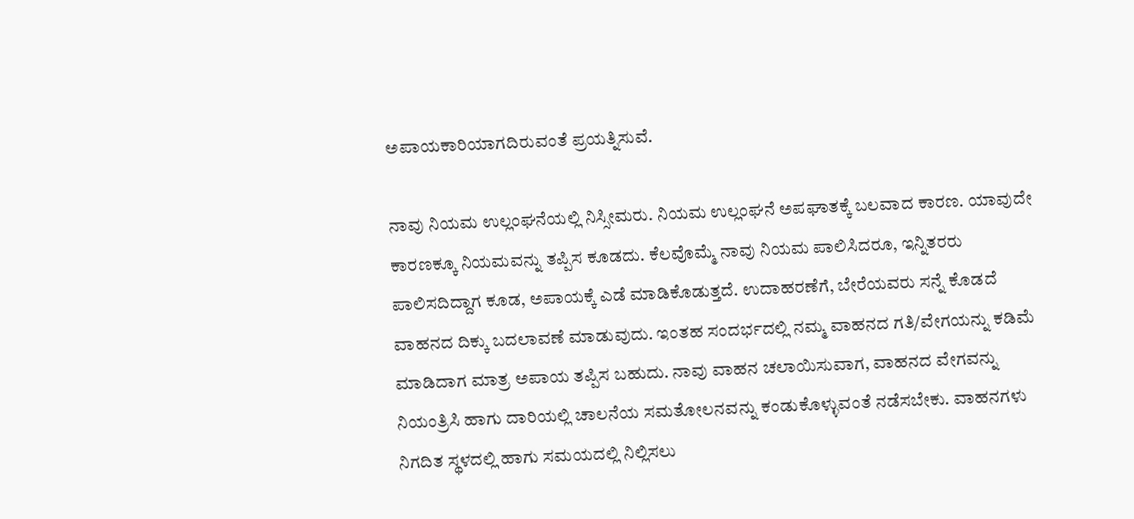ಅಪಾಯಕಾರಿಯಾಗದಿರುವಂತೆ ಪ್ರಯತ್ನಿಸುವೆ.

ನಾವು ನಿಯಮ ಉಲ್ಲಂಘನೆಯಲ್ಲಿ ನಿಸ್ಸೀಮರು. ನಿಯಮ ಉಲ್ಲಂಘನೆ ಅಪಘಾತಕ್ಕೆ ಬಲವಾದ ಕಾರಣ. ಯಾವುದೇ ಕಾರಣಕ್ಕೂ ನಿಯಮವನ್ನು ತಪ್ಪಿಸ ಕೂಡದು. ಕೆಲವೊಮ್ಮೆ ನಾವು ನಿಯಮ ಪಾಲಿಸಿದರೂ, ಇನ್ನಿತರರು ಪಾಲಿಸದಿದ್ದಾಗ ಕೂಡ, ಅಪಾಯಕ್ಕೆ ಎಡೆ ಮಾಡಿಕೊಡುತ್ತದೆ. ಉದಾಹರಣೆಗೆ, ಬೇರೆಯವರು ಸನ್ನೆ ಕೊಡದೆ ವಾಹನದ ದಿಕ್ಕು ಬದಲಾವಣೆ ಮಾಡುವುದು. ಇಂತಹ ಸಂದರ್ಭದಲ್ಲಿ ನಮ್ಮ ವಾಹನದ ಗತಿ/ವೇಗಯನ್ನು ಕಡಿಮೆ ಮಾಡಿದಾಗ ಮಾತ್ರ ಅಪಾಯ ತಪ್ಪಿಸ ಬಹುದು. ನಾವು ವಾಹನ ಚಲಾಯಿಸುವಾಗ, ವಾಹನದ ವೇಗವನ್ನು ನಿಯಂತ್ರಿಸಿ ಹಾಗು ದಾರಿಯಲ್ಲಿ ಚಾಲನೆಯ ಸಮತೋಲನವನ್ನು ಕಂಡುಕೊಳ್ಳುವಂತೆ ನಡೆಸಬೇಕು. ವಾಹನಗಳು ನಿಗದಿತ ಸ್ಥಳದಲ್ಲಿ ಹಾಗು ಸಮಯದಲ್ಲಿ ನಿಲ್ಲಿಸಲು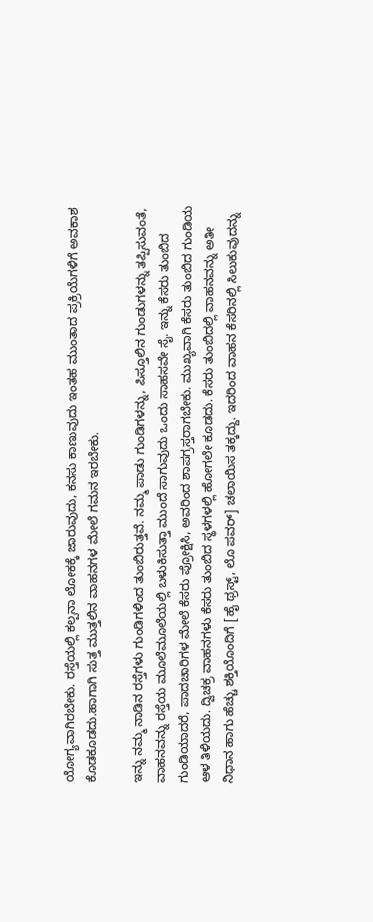ಯೋಗ್ಯವಾಗಿರಬೇಕು. ರಸ್ತೆಯಲ್ಲಿ ಕಲ್ಪನಾ ಲೋಕಕ್ಕೆ ಜಾರುವುದು, ಕನಸು ಕಾಣುವುದು ಇಂತಹ ಮುಂತಾದ ಪ್ರಕ್ರಿಯೆಗಳಿಗೆ ಅವಕಾಶ ಕೊಡಕೂಡದು.ಹಾಗಾಗಿ ಸುತ್ತ ಮುತ್ತಲಿನ ವಾಹನಗಳ ಮೇಲೆ ಗಮನ ಇರಬೇಕು.

ಇನ್ನು ನಮ್ಮ ನಾಡಿನ ರಸ್ತೆಗಳು ಗುಂಡಿಗಳಿಂದ ತುಂಬಿರುತ್ತವೆ. ನಮ್ಮ ಪಾಡು ಗುಂಡಿಗಳನ್ನು, ಪಿಸ್ತೂಲಿನ ಗುಂಡುಗಳನ್ನು ತಪ್ಪಿಸುವಂತೆ, ವಾಹನವನ್ನು ರಸ್ತೆಯ ಮೂಲೆಮೂಲೆಯಲ್ಲಿ ಬಳುಕಿಸುತ್ತಾ ಮುಂದೆ ಸಾಗುವುದು ಒಂದು ಸಾಹಸವೇ ಸೈ. ಇನ್ನು ಕೆಸರು ತುಂಬಿದ ಗುಂಡಿಯಾದರೆ, ಪಾದಚಾರಿಗಳ ಮೇಲೆ ಕೆಸರು ಪ್ರೋಕ್ಷಿಸಿ, ಅವರಿಂದ ಶಾಪಗ್ರಸ್ತರಾಗಬೇಕು. ಮುಖ್ಯವಾಗಿ ಕೆಸರು ತುಂಬಿದ ಗುಂಡಿಯ ಆಳ ತಿಳಿಯದು. ದ್ವಿಚಕ್ರ ವಾಹನಗಳು ಕೆಸರು ತುಂಬಿದ ಸ್ಥಳಗಳಲ್ಲಿ ಹೋಗಲೇ ಕೂಡದು. ಕೆಸರು ತುಂಬಿದಲ್ಲಿ ವಾಹನವನ್ನು ಅತೀ ನಿಧಾನ ಹಾಗು ಹೆಚ್ಚು ಶಕ್ತಿಯೊಂದಿಗೆ [ಹೈ ಥ್ರಸ್ಟ್, ಲೊ ಪವರ್] ಚಲಾಯಿಸ ತಕ್ಕದ್ದು. ಇದರಿಂದ ವಾಹನ ಕೆಸರಿನಲ್ಲಿ ಸಿಲುಕುವುದನ್ನು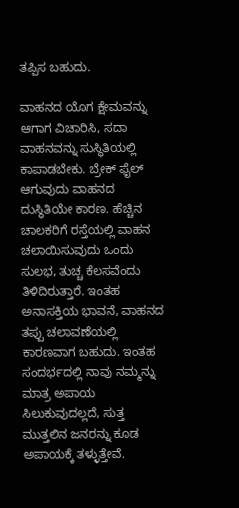ತಪ್ಪಿಸ ಬಹುದು.

ವಾಹನದ ಯೊಗ ಕ್ಷೇಮವನ್ನು ಆಗಾಗ ವಿಚಾರಿಸಿ, ಸದಾ ವಾಹನವನ್ನು ಸುಸ್ಥಿತಿಯಲ್ಲಿ ಕಾಪಾಡಬೇಕು. ಬ್ರೇಕ್ ಫೈಲ್ ಆಗುವುದು ವಾಹನದ ದುಸ್ಥಿತಿಯೇ ಕಾರಣ. ಹೆಚ್ಚಿನ ಚಾಲಕರಿಗೆ ರಸ್ತೆಯಲ್ಲಿ ವಾಹನ ಚಲಾಯಿಸುವುದು ಒಂದು ಸುಲಭ, ತುಚ್ಚ ಕೆಲಸವೆಂದು ತಿಳಿದಿರುತ್ತಾರೆ. ಇಂತಹ ಅನಾಸಕ್ತಿಯ ಭಾವನೆ, ವಾಹನದ ತಪ್ಪು ಚಲಾವಣೆಯಲ್ಲಿ ಕಾರಣವಾಗ ಬಹುದು. ಇಂತಹ ಸಂದರ್ಭದಲ್ಲಿ ನಾವು ನಮ್ಮನ್ನು ಮಾತ್ರ ಅಪಾಯ ಸಿಲುಕುವುದಲ್ಲದೆ, ಸುತ್ತ ಮುತ್ತಲಿನ ಜನರನ್ನು ಕೂಡ ಅಪಾಯಕ್ಕೆ ತಳ್ಳುತ್ತೇವೆ.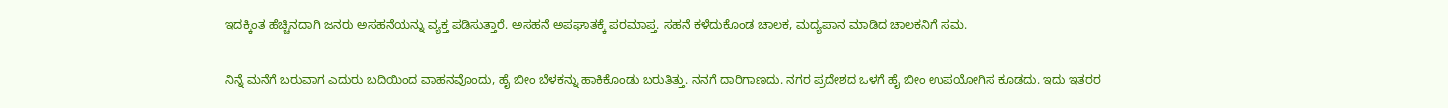ಇದಕ್ಕಿಂತ ಹೆಚ್ಚಿನದಾಗಿ ಜನರು ಅಸಹನೆಯನ್ನು ವ್ಯಕ್ತ ಪಡಿಸುತ್ತಾರೆ. ಅಸಹನೆ ಅಪಘಾತಕ್ಕೆ ಪರಮಾಪ್ತ. ಸಹನೆ ಕಳೆದುಕೊಂಡ ಚಾಲಕ, ಮದ್ಯಪಾನ ಮಾಡಿದ ಚಾಲಕನಿಗೆ ಸಮ.

ನಿನ್ನೆ ಮನೆಗೆ ಬರುವಾಗ ಎದುರು ಬದಿಯಿಂದ ವಾಹನವೊಂದು, ಹೈ ಬೀಂ ಬೆಳಕನ್ನು ಹಾಕಿಕೊಂಡು ಬರುತಿತ್ತು. ನನಗೆ ದಾರಿಗಾಣದು. ನಗರ ಪ್ರದೇಶದ ಒಳಗೆ ಹೈ ಬೀಂ ಉಪಯೋಗಿಸ ಕೂಡದು. ಇದು ಇತರರ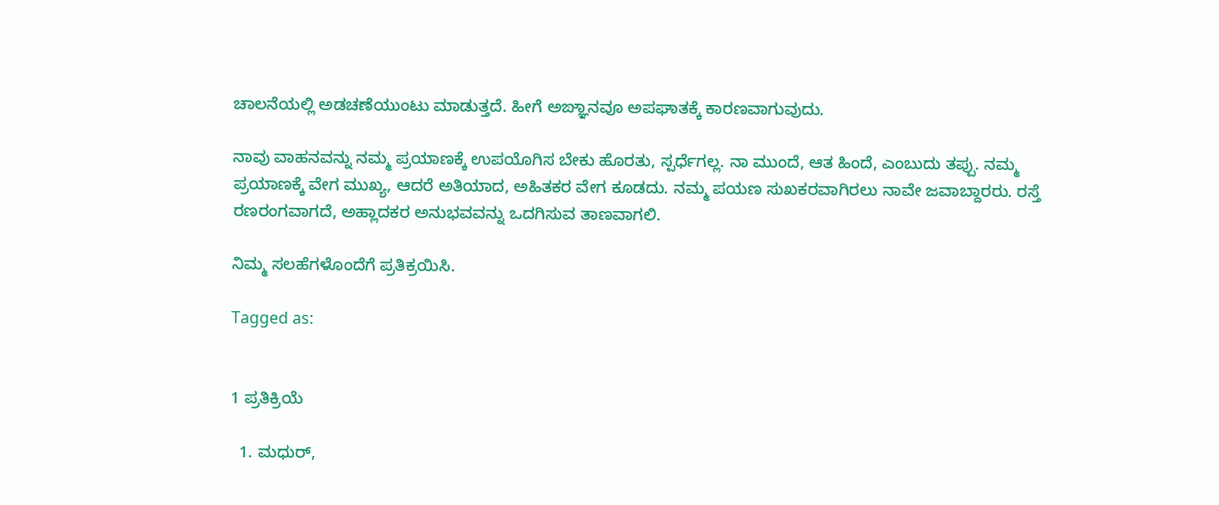ಚಾಲನೆಯಲ್ಲಿ ಅಡಚಣೆಯುಂಟು ಮಾಡುತ್ತದೆ. ಹೀಗೆ ಅಙ್ಞಾನವೂ ಅಪಘಾತಕ್ಕೆ ಕಾರಣವಾಗುವುದು.

ನಾವು ವಾಹನವನ್ನು ನಮ್ಮ ಪ್ರಯಾಣಕ್ಕೆ ಉಪಯೊಗಿಸ ಬೇಕು ಹೊರತು, ಸ್ಪರ್ಧೆಗಲ್ಲ. ನಾ ಮುಂದೆ, ಆತ ಹಿಂದೆ, ಎಂಬುದು ತಪ್ಪು. ನಮ್ಮ ಪ್ರಯಾಣಕ್ಕೆ ವೇಗ ಮುಖ್ಯ, ಆದರೆ ಅತಿಯಾದ, ಅಹಿತಕರ ವೇಗ ಕೂಡದು. ನಮ್ಮ ಪಯಣ ಸುಖಕರವಾಗಿರಲು ನಾವೇ ಜವಾಬ್ದಾರರು. ರಸ್ತೆ ರಣರಂಗವಾಗದೆ, ಅಹ್ಲಾದಕರ ಅನುಭವವನ್ನು ಒದಗಿಸುವ ತಾಣವಾಗಲಿ.

ನಿಮ್ಮ ಸಲಹೆಗಳೊಂದೆಗೆ ಪ್ರತಿಕ್ರಯಿಸಿ.

Tagged as:


1 ಪ್ರತಿಕ್ರಿಯೆ

  1. ಮಧುರ್,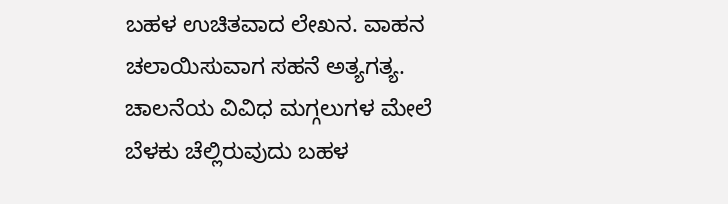ಬಹಳ ಉಚಿತವಾದ ಲೇಖನ. ವಾಹನ ಚಲಾಯಿಸುವಾಗ ಸಹನೆ ಅತ್ಯಗತ್ಯ. ಚಾಲನೆಯ ವಿವಿಧ ಮಗ್ಗಲುಗಳ ಮೇಲೆ ಬೆಳಕು ಚೆಲ್ಲಿರುವುದು ಬಹಳ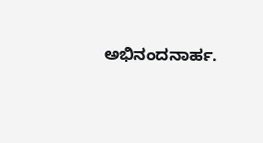ಅಭಿನಂದನಾರ್ಹ.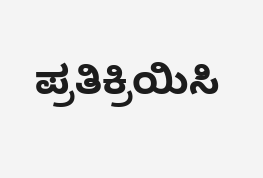ಪ್ರತಿಕ್ರಿಯಿಸಿ